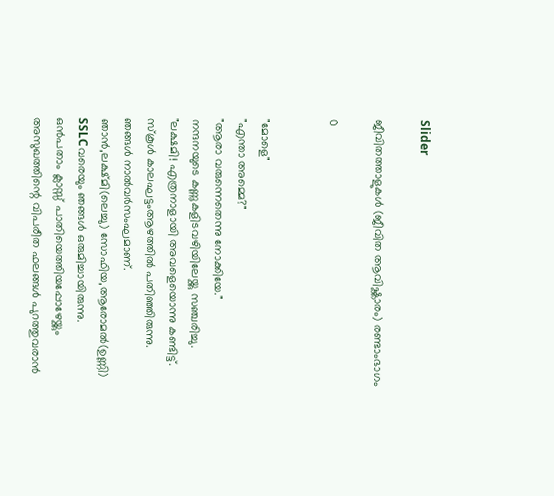Slider

ജീവിതത്താളുകൾ (ജീവിത ആവിഷ്ക്കാരം) രണ്ടാംഭാഗം

0


"മോളെ"
"എന്താ അമ്മെ?"
"ആരാ വരുന്നെതെന്നു നോക്കിയേ."
നന്ദനയുടെ കണ്ണുകളിടവഴിയിലേയ്ക്കു സഞ്ചരിച്ചു.
"ലക്ഷമി! എത്രനാളായി അവളെയൊന്നു കണ്ടിട്ട്.
സ്കൂൾ കാലഘട്ടംആഴത്തിൽ പതിഞ്ഞിരുന്നു.
ഞങ്ങൾ നാൽവർസംഘമാണ്.
ഞാൻ,ലക്ഷ്മി(ലെച്ചു) സോഫിയ,ആരോമൽ(ഉണ്ണി)
SSLCവരെയും ഞങ്ങൾ ഒരുമിച്ചായിരുന്നു.
ഒൻപതാം ക്ലാസ്സ്‌ പാതിയെത്തിയപ്പോഴേയ്ക്കും
അസുഖത്തിന്റെ വിപരീത ഫലങ്ങൾ പുറത്തുവരാൻ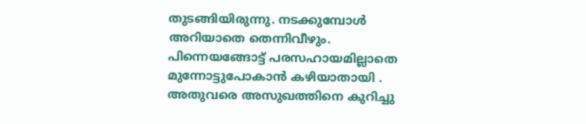തുടങ്ങിയിരുന്നു. നടക്കുമ്പോൾ അറിയാതെ തെന്നിവീഴും.
പിന്നെയങ്ങോട്ട് പരസഹായമില്ലാതെ മുന്നോട്ടുപോകാൻ കഴിയാതായി .
അതുവരെ അസുഖത്തിനെ കുറിച്ചു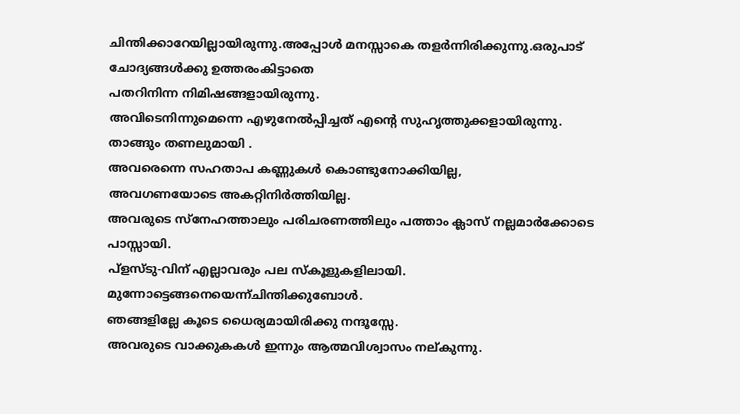ചിന്തിക്കാറേയില്ലായിരുന്നു.അപ്പോൾ മനസ്സാകെ തളർന്നിരിക്കുന്നു.ഒരുപാട് ചോദ്യങ്ങൾക്കു ഉത്തരംകിട്ടാതെ
പതറിനിന്ന നിമിഷങ്ങളായിരുന്നു.
അവിടെനിന്നുമെന്നെ എഴുനേൽപ്പിച്ചത് എന്റെ സുഹൃത്തുക്കളായിരുന്നു.
താങ്ങും തണലുമായി .
അവരെന്നെ സഹതാപ കണ്ണുകൾ കൊണ്ടുനോക്കിയില്ല,
അവഗണയോടെ അകറ്റിനിർത്തിയില്ല.
അവരുടെ സ്നേഹത്താലും പരിചരണത്തിലും പത്താം ക്ലാസ് നല്ലമാർക്കോടെ പാസ്സായി.
പ്‌ളസ്ടു-വിന് എല്ലാവരും പല സ്കൂളുകളിലായി.
മുന്നോട്ടെങ്ങനെയെന്ന്ചിന്തിക്കുബോൾ.
ഞങ്ങളില്ലേ കൂടെ ധൈര്യമായിരിക്കു നന്ദൂസ്സേ.
അവരുടെ വാക്കുകകൾ ഇന്നും ആത്മവിശ്വാസം നല്കുന്നു.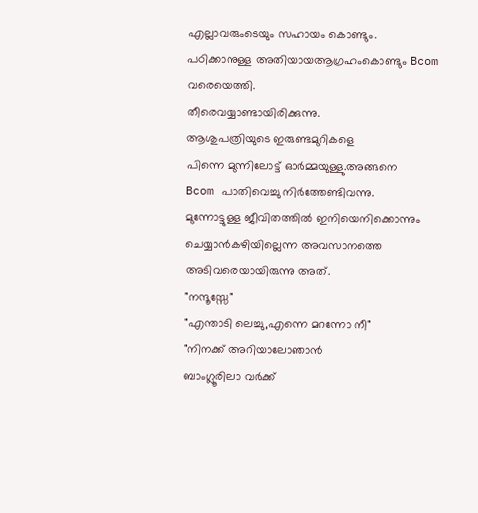എല്ലാവരുംടെയും സഹായം കൊണ്ടും.
പഠിക്കാനുള്ള അതിയായആഗ്രഹംകൊണ്ടും Bcom വരെയെത്തി.
തീരെവയ്യാണ്ടായിരിക്കുന്നു.
ആശുപത്രിയുടെ ഇരുണ്ടമുറികളെ
പിന്നെ മുന്നിലോട്ട് ഓർമ്മയുള്ളു.അങ്ങനെ
Bcom പാതിവെച്ചു നിർത്തേണ്ടിവന്നു.
മുന്നോട്ടുള്ള ജീവിതത്തിൽ ഇനിയെനിക്കൊന്നും ചെയ്യാൻകഴിയില്ലെന്ന അവസാനത്തെ അടിവരെയായിരുന്നു അത്.
"നന്ദൂസ്സേ"
"എന്താടി ലെച്ചു,എന്നെ മറന്നോ നീ"
"നിനക്ക് അറിയാലോഞാൻ
ബാംഗ്ലൂരിലാ വർക്ക്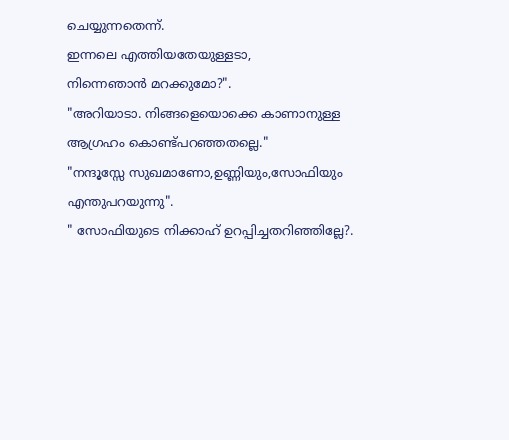ചെയ്യുന്നതെന്ന്‌.
ഇന്നലെ എത്തിയതേയുള്ളടാ,
നിന്നെഞാൻ മറക്കുമോ?".
"അറിയാടാ. നിങ്ങളെയൊക്കെ കാണാനുള്ള ആഗ്രഹം കൊണ്ട്പറഞ്ഞതല്ലെ."
"നന്ദൂസ്സേ സുഖമാണോ,ഉണ്ണിയും,സോഫിയും
എന്തുപറയുന്നു".
" സോഫിയുടെ നിക്കാഹ് ഉറപ്പിച്ചതറിഞ്ഞില്ലേ?.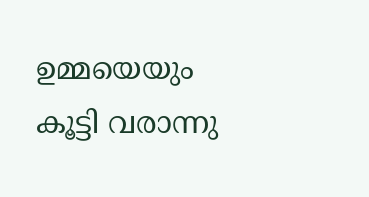ഉമ്മയെയും കൂട്ടി വരാന്നു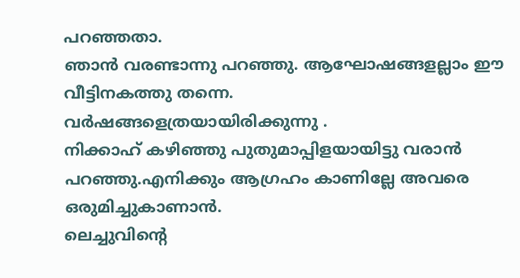പറഞ്ഞതാ.
ഞാൻ വരണ്ടാന്നു പറഞ്ഞു. ആഘോഷങ്ങളല്ലാം ഈ വീട്ടിനകത്തു തന്നെ.
വർഷങ്ങളെത്രയായിരിക്കുന്നു .
നിക്കാഹ് കഴിഞ്ഞു പുതുമാപ്പിളയായിട്ടു വരാൻ പറഞ്ഞു.എനിക്കും ആഗ്രഹം കാണില്ലേ അവരെ ഒരുമിച്ചുകാണാൻ.
ലെച്ചുവിന്റെ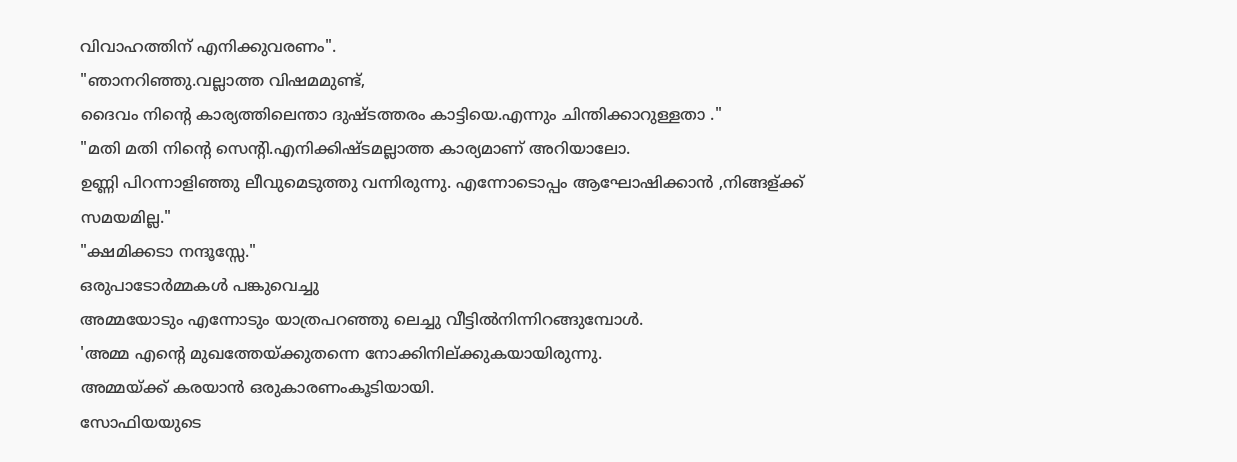വിവാഹത്തിന് എനിക്കുവരണം".
"ഞാനറിഞ്ഞു.വല്ലാത്ത വിഷമമുണ്ട്,
ദൈവം നിന്റെ കാര്യത്തിലെന്താ ദുഷ്ടത്തരം കാട്ടിയെ.എന്നും ചിന്തിക്കാറുള്ളതാ ."
"മതി മതി നിന്റെ സെന്റി.എനിക്കിഷ്ടമല്ലാത്ത കാര്യമാണ് അറിയാലോ.
ഉണ്ണി പിറന്നാളിഞ്ഞു ലീവുമെടുത്തു വന്നിരുന്നു. എന്നോടൊപ്പം ആഘോഷിക്കാൻ ,നിങ്ങള്ക്ക് സമയമില്ല."
"ക്ഷമിക്കടാ നന്ദൂസ്സേ."
ഒരുപാടോർമ്മകൾ പങ്കുവെച്ചു
അമ്മയോടും എന്നോടും യാത്രപറഞ്ഞു ലെച്ചു വീട്ടിൽനിന്നിറങ്ങുമ്പോൾ.
'അമ്മ എന്റെ മുഖത്തേയ്ക്കുതന്നെ നോക്കിനില്ക്കുകയായിരുന്നു.
അമ്മയ്‌ക്ക്‌ കരയാൻ ഒരുകാരണംകൂടിയായി.
സോഫിയയുടെ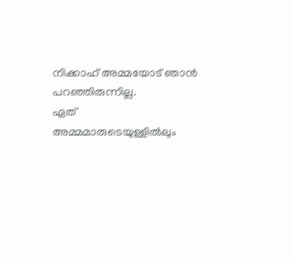നിക്കാഹ് അമ്മയോട് ഞാൻ പറഞ്ഞിരുന്നില്ല.
ഏത് അമ്മമാരുടെയുള്ളിൽലും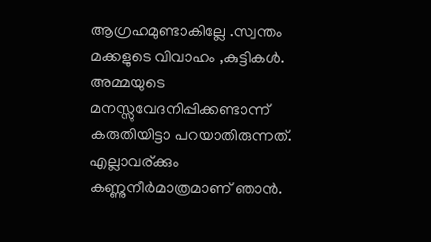ആഗ്രഹമുണ്ടാകില്ലേ .സ്വന്തം
മക്കളുടെ വിവാഹം ,കുട്ടികൾ.
അമ്മയുടെ മനസ്സുവേദനിപ്പിക്കണ്ടാന്ന് കരുതിയിട്ടാ പറയാതിരുന്നത്.
എല്ലാവര്ക്കും കണ്ണുനീർമാത്രമാണ് ഞാൻ.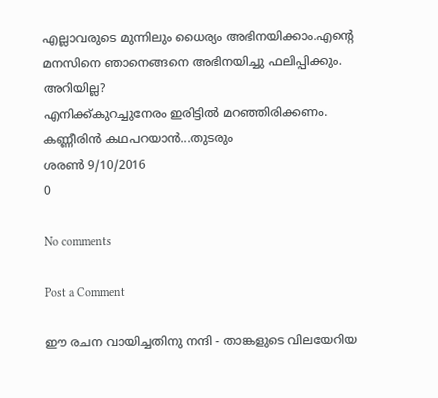എല്ലാവരുടെ മുന്നിലും ധൈര്യം അഭിനയിക്കാം.എന്റെ മനസിനെ ഞാനെങ്ങനെ അഭിനയിച്ചു ഫലിപ്പിക്കും.
അറിയില്ല?
എനിക്ക്കുറച്ചുനേരം ഇരിട്ടിൽ മറഞ്ഞിരിക്കണം.
കണ്ണീരിൻ കഥപറയാൻ...തുടരും
ശരൺ 9/10/2016
0

No comments

Post a Comment

ഈ രചന വായിച്ചതിനു നന്ദി - താങ്കളുടെ വിലയേറിയ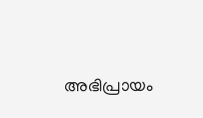അഭിപ്രായം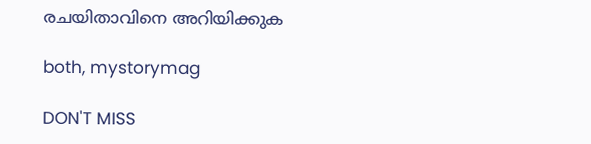രചയിതാവിനെ അറിയിക്കുക

both, mystorymag

DON'T MISS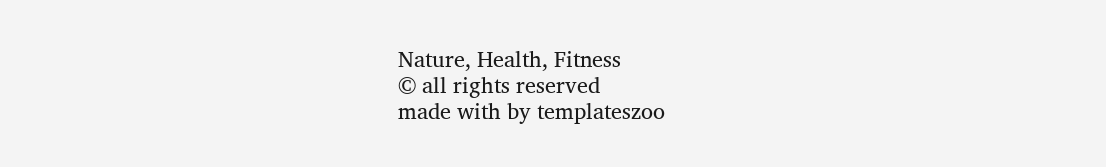Nature, Health, Fitness
© all rights reserved
made with by templateszoo